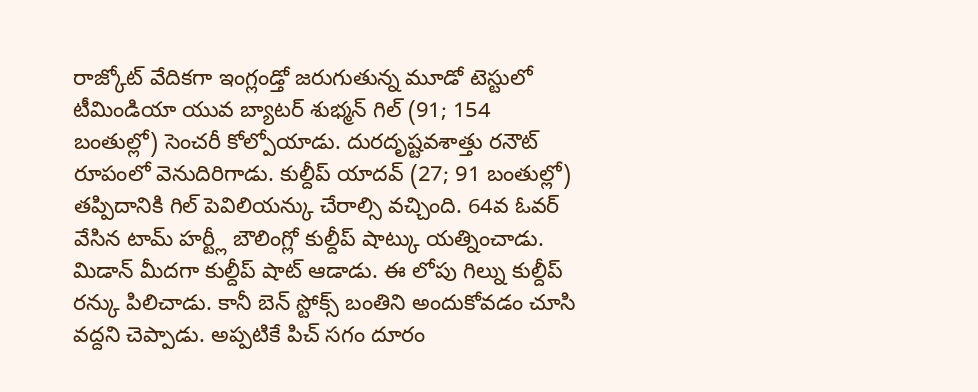రాజ్కోట్ వేదికగా ఇంగ్లండ్తో జరుగుతున్న మూడో టెస్టులో టీమిండియా యువ బ్యాటర్ శుభ్మన్ గిల్ (91; 154 బంతుల్లో) సెంచరీ కోల్పోయాడు. దురదృష్టవశాత్తు రనౌట్ రూపంలో వెనుదిరిగాడు. కుల్దీప్ యాదవ్ (27; 91 బంతుల్లో) తప్పిదానికి గిల్ పెవిలియన్కు చేరాల్సి వచ్చింది. 64వ ఓవర్ వేసిన టామ్ హర్ట్లీ బౌలింగ్లో కుల్దీప్ షాట్కు యత్నించాడు.
మిడాన్ మీదగా కుల్దీప్ షాట్ ఆడాడు. ఈ లోపు గిల్ను కుల్దీప్ రన్కు పిలిచాడు. కానీ బెన్ స్టోక్స్ బంతిని అందుకోవడం చూసి వద్దని చెప్పాడు. అప్పటికే పిచ్ సగం దూరం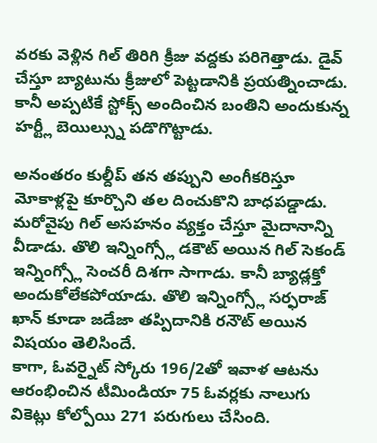వరకు వెళ్లిన గిల్ తిరిగి క్రీజు వద్దకు పరిగెత్తాడు. డైవ్ చేస్తూ బ్యాటును క్రీజులో పెట్టడానికి ప్రయత్నించాడు. కానీ అప్పటికే స్టోక్స్ అందించిన బంతిని అందుకున్న హర్ట్లీ బెయిల్స్ను పడొగొట్టాడు.

అనంతరం కుల్దీప్ తన తప్పుని అంగీకరిస్తూ మోకాళ్లపై కూర్చొని తల దించుకొని బాధపడ్డాడు. మరోవైపు గిల్ అసహనం వ్యక్తం చేస్తూ మైదానాన్ని వీడాడు. తొలి ఇన్నింగ్స్లో డకౌట్ అయిన గిల్ సెకండ్ ఇన్నింగ్స్లో సెంచరీ దిశగా సాగాడు. కానీ బ్యాడ్లక్తో అందుకోలేకపోయాడు. తొలి ఇన్నింగ్స్లో సర్ఫరాజ్ ఖాన్ కూడా జడేజా తప్పిదానికి రనౌట్ అయిన విషయం తెలిసిందే.
కాగా, ఓవర్నైట్ స్కోరు 196/2తో ఇవాళ ఆటను ఆరంభించిన టీమిండియా 75 ఓవర్లకు నాలుగు వికెట్లు కోల్పోయి 271 పరుగులు చేసింది.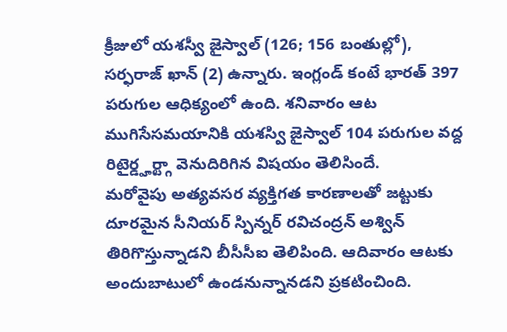క్రీజులో యశస్వీ జైస్వాల్ (126; 156 బంతుల్లో), సర్ఫరాజ్ ఖాన్ (2) ఉన్నారు. ఇంగ్లండ్ కంటే భారత్ 397 పరుగుల ఆధిక్యంలో ఉంది. శనివారం ఆట ముగిసేసమయానికి యశస్వి జైస్వాల్ 104 పరుగుల వద్ద రిటైర్డ్హర్ట్గా వెనుదిరిగిన విషయం తెలిసిందే.
మరోవైపు అత్యవసర వ్యక్తిగత కారణాలతో జట్టుకు దూరమైన సీనియర్ స్పిన్నర్ రవిచంద్రన్ అశ్విన్ తిరిగొస్తున్నాడని బీసీసీఐ తెలిపింది. ఆదివారం ఆటకు అందుబాటులో ఉండనున్నానడని ప్రకటించింది.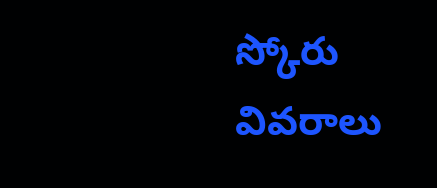స్కోరు వివరాలు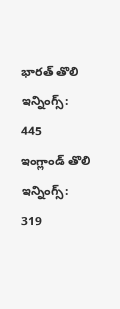భారత్ తొలి ఇన్నింగ్స్: 445
ఇంగ్లాండ్ తొలి ఇన్నింగ్స్: 319